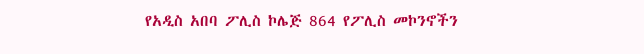የአዲስ አበባ ፖሊስ ኮሌጅ 864 የፖሊስ መኮንኖችን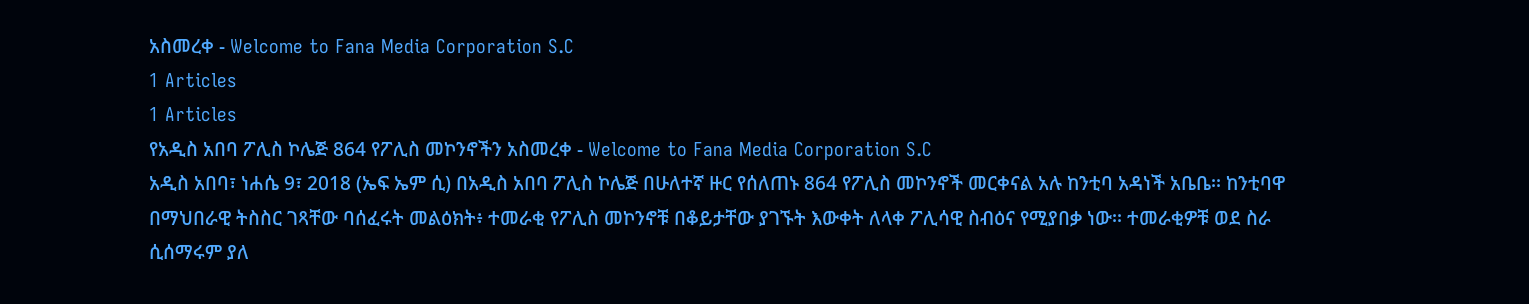አስመረቀ - Welcome to Fana Media Corporation S.C
1 Articles
1 Articles
የአዲስ አበባ ፖሊስ ኮሌጅ 864 የፖሊስ መኮንኖችን አስመረቀ - Welcome to Fana Media Corporation S.C
አዲስ አበባ፣ ነሐሴ 9፣ 2018 (ኤፍ ኤም ሲ) በአዲስ አበባ ፖሊስ ኮሌጅ በሁለተኛ ዙር የሰለጠኑ 864 የፖሊስ መኮንኖች መርቀናል አሉ ከንቲባ አዳነች አቤቤ፡፡ ከንቲባዋ በማህበራዊ ትስስር ገጻቸው ባሰፈሩት መልዕክት፥ ተመራቂ የፖሊስ መኮንኖቹ በቆይታቸው ያገኙት እውቀት ለላቀ ፖሊሳዊ ስብዕና የሚያበቃ ነው፡፡ ተመራቂዎቹ ወደ ስራ ሲሰማሩም ያለ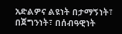አድልዎና ልዩነት በታማኝነት፣ በጀግንነት፣ በሰብዓዊነት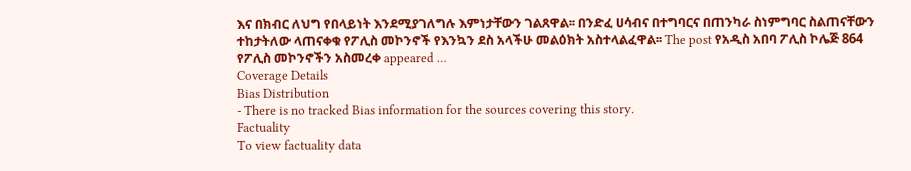እና በክብር ለህግ የበላይነት እንደሚያገለግሉ እምነታቸውን ገልጸዋል፡፡ በንድፈ ሀሳብና በተግባርና በጠንካራ ስነምግባር ስልጠናቸውን ተከታትለው ላጠናቀቁ የፖሊስ መኮንኖች የእንኳን ደስ አላችሁ መልዕክት አስተላልፈዋል፡፡ The post የአዲስ አበባ ፖሊስ ኮሌጅ 864 የፖሊስ መኮንኖችን አስመረቀ appeared …
Coverage Details
Bias Distribution
- There is no tracked Bias information for the sources covering this story.
Factuality
To view factuality data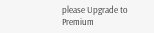please Upgrade to Premium